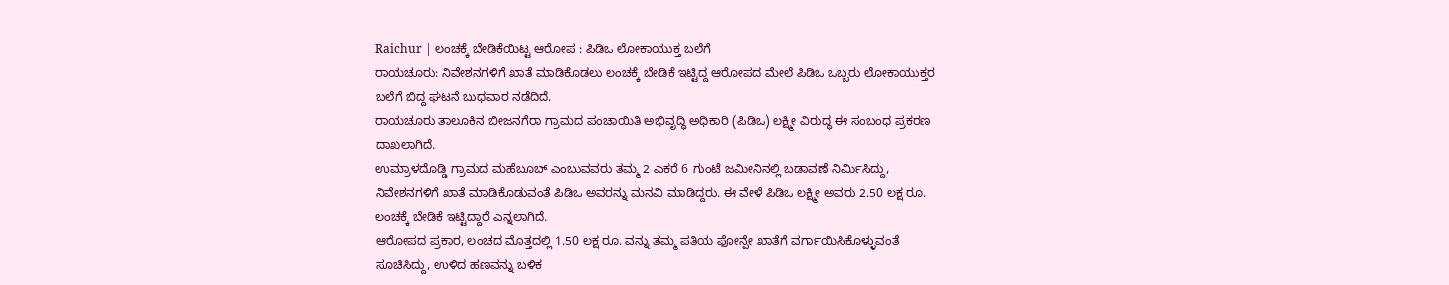Raichur | ಲಂಚಕ್ಕೆ ಬೇಡಿಕೆಯಿಟ್ಟ ಆರೋಪ : ಪಿಡಿಒ ಲೋಕಾಯುಕ್ತ ಬಲೆಗೆ
ರಾಯಚೂರು: ನಿವೇಶನಗಳಿಗೆ ಖಾತೆ ಮಾಡಿಕೊಡಲು ಲಂಚಕ್ಕೆ ಬೇಡಿಕೆ ಇಟ್ಟಿದ್ದ ಆರೋಪದ ಮೇಲೆ ಪಿಡಿಒ ಒಬ್ಬರು ಲೋಕಾಯುಕ್ತರ ಬಲೆಗೆ ಬಿದ್ದ ಘಟನೆ ಬುಧವಾರ ನಡೆದಿದೆ.
ರಾಯಚೂರು ತಾಲೂಕಿನ ಬೀಜನಗೆರಾ ಗ್ರಾಮದ ಪಂಚಾಯಿತಿ ಅಭಿವೃದ್ಧಿ ಅಧಿಕಾರಿ (ಪಿಡಿಒ) ಲಕ್ಷ್ಮೀ ವಿರುದ್ಧ ಈ ಸಂಬಂಧ ಪ್ರಕರಣ ದಾಖಲಾಗಿದೆ.
ಉಮ್ರಾಳದೊಡ್ಡಿ ಗ್ರಾಮದ ಮಹೆಬೂಬ್ ಎಂಬುವವರು ತಮ್ಮ 2 ಎಕರೆ 6 ಗುಂಟೆ ಜಮೀನಿನಲ್ಲಿ ಬಡಾವಣೆ ನಿರ್ಮಿಸಿದ್ದು, ನಿವೇಶನಗಳಿಗೆ ಖಾತೆ ಮಾಡಿಕೊಡುವಂತೆ ಪಿಡಿಒ ಅವರನ್ನು ಮನವಿ ಮಾಡಿದ್ದರು. ಈ ವೇಳೆ ಪಿಡಿಒ ಲಕ್ಷ್ಮೀ ಅವರು 2.50 ಲಕ್ಷ ರೂ. ಲಂಚಕ್ಕೆ ಬೇಡಿಕೆ ಇಟ್ಟಿದ್ದಾರೆ ಎನ್ನಲಾಗಿದೆ.
ಆರೋಪದ ಪ್ರಕಾರ, ಲಂಚದ ಮೊತ್ತದಲ್ಲಿ 1.50 ಲಕ್ಷ ರೂ. ವನ್ನು ತಮ್ಮ ಪತಿಯ ಫೋನ್ಪೇ ಖಾತೆಗೆ ವರ್ಗಾಯಿಸಿಕೊಳ್ಳುವಂತೆ ಸೂಚಿಸಿದ್ದು, ಉಳಿದ ಹಣವನ್ನು ಬಳಿಕ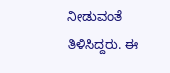ನೀಡುವಂತೆ ತಿಳಿಸಿದ್ದರು. ಈ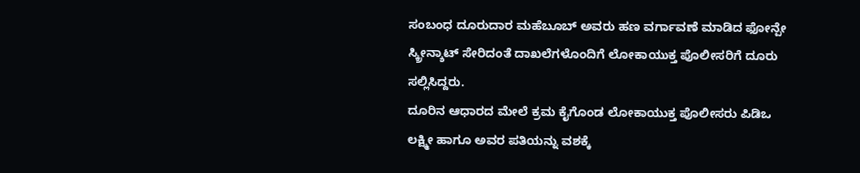ಸಂಬಂಧ ದೂರುದಾರ ಮಹೆಬೂಬ್ ಅವರು ಹಣ ವರ್ಗಾವಣೆ ಮಾಡಿದ ಫೋನ್ಪೇ ಸ್ಕ್ರೀನ್ಶಾಟ್ ಸೇರಿದಂತೆ ದಾಖಲೆಗಳೊಂದಿಗೆ ಲೋಕಾಯುಕ್ತ ಪೊಲೀಸರಿಗೆ ದೂರು ಸಲ್ಲಿಸಿದ್ದರು.
ದೂರಿನ ಆಧಾರದ ಮೇಲೆ ಕ್ರಮ ಕೈಗೊಂಡ ಲೋಕಾಯುಕ್ತ ಪೊಲೀಸರು ಪಿಡಿಒ ಲಕ್ಷ್ಮೀ ಹಾಗೂ ಅವರ ಪತಿಯನ್ನು ವಶಕ್ಕೆ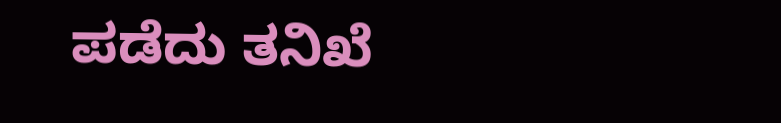ಪಡೆದು ತನಿಖೆ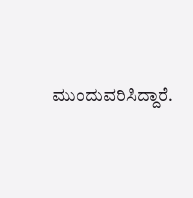ಮುಂದುವರಿಸಿದ್ದಾರೆ.